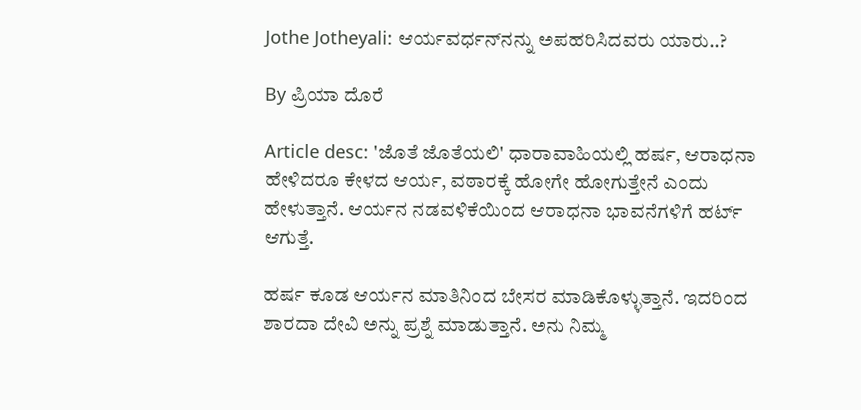Jothe Jotheyali: ಆರ್ಯವರ್ಧನ್‌ನನ್ನು ಅಪಹರಿಸಿದವರು ಯಾರು..?

By ಪ್ರಿಯಾ ದೊರೆ

Article desc: 'ಜೊತೆ ಜೊತೆಯಲಿ' ಧಾರಾವಾಹಿಯಲ್ಲಿ ಹರ್ಷ, ಆರಾಧನಾ ಹೇಳಿದರೂ ಕೇಳದ ಆರ್ಯ, ವಠಾರಕ್ಕೆ ಹೋಗೇ ಹೋಗುತ್ತೇನೆ ಎಂದು ಹೇಳುತ್ತಾನೆ. ಆರ್ಯನ ನಡವಳಿಕೆಯಿಂದ ಆರಾಧನಾ ಭಾವನೆಗಳಿಗೆ ಹರ್ಟ್ ಆಗುತ್ತೆ.

ಹರ್ಷ ಕೂಡ ಆರ್ಯನ ಮಾತಿನಿಂದ ಬೇಸರ ಮಾಡಿಕೊಳ್ಳುತ್ತಾನೆ. ಇದರಿಂದ ಶಾರದಾ ದೇವಿ ಅನ್ನು ಪ್ರಶ್ನೆ ಮಾಡುತ್ತಾನೆ. ಅನು ನಿಮ್ಮ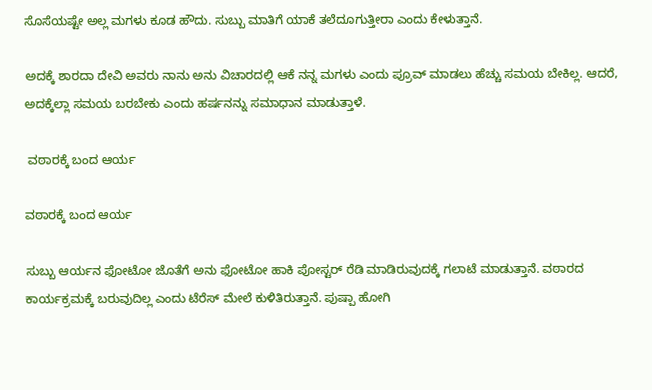ಸೊಸೆಯಷ್ಟೇ ಅಲ್ಲ ಮಗಳು ಕೂಡ ಹೌದು. ಸುಬ್ಬು ಮಾತಿಗೆ ಯಾಕೆ ತಲೆದೂಗುತ್ತೀರಾ ಎಂದು ಕೇಳುತ್ತಾನೆ.

ಅದಕ್ಕೆ ಶಾರದಾ ದೇವಿ ಅವರು ನಾನು ಅನು ವಿಚಾರದಲ್ಲಿ ಆಕೆ ನನ್ನ ಮಗಳು ಎಂದು ಪ್ರೂವ್ ಮಾಡಲು ಹೆಚ್ಚು ಸಮಯ ಬೇಕಿಲ್ಲ. ಆದರೆ, ಅದಕ್ಕೆಲ್ಲಾ ಸಮಯ ಬರಬೇಕು ಎಂದು ಹರ್ಷನನ್ನು ಸಮಾಧಾನ ಮಾಡುತ್ತಾಳೆ.

 ವಠಾರಕ್ಕೆ ಬಂದ ಆರ್ಯ

ವಠಾರಕ್ಕೆ ಬಂದ ಆರ್ಯ

ಸುಬ್ಬು ಆರ್ಯನ ಫೋಟೋ ಜೊತೆಗೆ ಅನು ಫೋಟೋ ಹಾಕಿ ಪೋಸ್ಟರ್ ರೆಡಿ ಮಾಡಿರುವುದಕ್ಕೆ ಗಲಾಟೆ ಮಾಡುತ್ತಾನೆ. ವಠಾರದ ಕಾರ್ಯಕ್ರಮಕ್ಕೆ ಬರುವುದಿಲ್ಲ ಎಂದು ಟೆರೆಸ್ ಮೇಲೆ ಕುಳಿತಿರುತ್ತಾನೆ. ಪುಷ್ಪಾ ಹೋಗಿ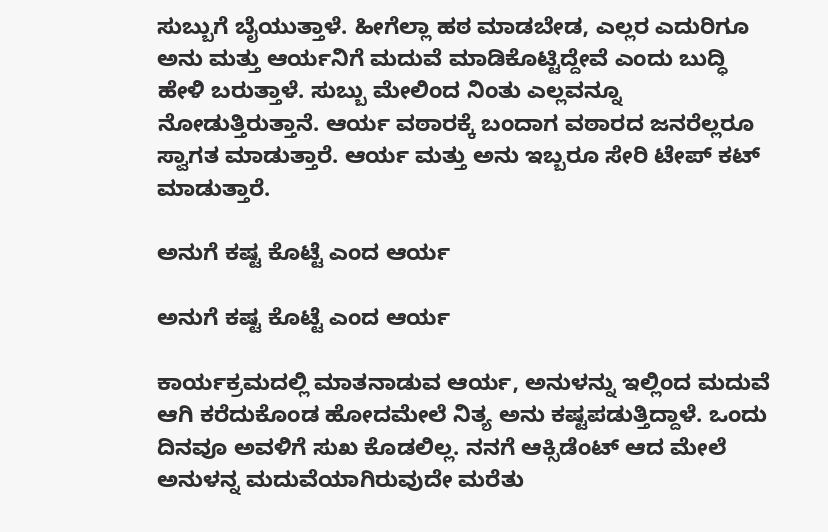ಸುಬ್ಬುಗೆ ಬೈಯುತ್ತಾಳೆ. ಹೀಗೆಲ್ಲಾ ಹಠ ಮಾಡಬೇಡ, ಎಲ್ಲರ ಎದುರಿಗೂ ಅನು ಮತ್ತು ಆರ್ಯನಿಗೆ ಮದುವೆ ಮಾಡಿಕೊಟ್ಟಿದ್ದೇವೆ ಎಂದು ಬುದ್ಧಿ ಹೇಳಿ ಬರುತ್ತಾಳೆ. ಸುಬ್ಬು ಮೇಲಿಂದ ನಿಂತು ಎಲ್ಲವನ್ನೂ ನೋಡುತ್ತಿರುತ್ತಾನೆ. ಆರ್ಯ ವಠಾರಕ್ಕೆ ಬಂದಾಗ ವಠಾರದ ಜನರೆಲ್ಲರೂ ಸ್ವಾಗತ ಮಾಡುತ್ತಾರೆ. ಆರ್ಯ ಮತ್ತು ಅನು ಇಬ್ಬರೂ ಸೇರಿ ಟೇಪ್ ಕಟ್ ಮಾಡುತ್ತಾರೆ.

ಅನುಗೆ ಕಷ್ಟ ಕೊಟ್ಟೆ ಎಂದ ಆರ್ಯ

ಅನುಗೆ ಕಷ್ಟ ಕೊಟ್ಟೆ ಎಂದ ಆರ್ಯ

ಕಾರ್ಯಕ್ರಮದಲ್ಲಿ ಮಾತನಾಡುವ ಆರ್ಯ, ಅನುಳನ್ನು ಇಲ್ಲಿಂದ ಮದುವೆ ಆಗಿ ಕರೆದುಕೊಂಡ ಹೋದಮೇಲೆ ನಿತ್ಯ ಅನು ಕಷ್ಟಪಡುತ್ತಿದ್ದಾಳೆ. ಒಂದು ದಿನವೂ ಅವಳಿಗೆ ಸುಖ ಕೊಡಲಿಲ್ಲ. ನನಗೆ ಆಕ್ಸಿಡೆಂಟ್ ಆದ ಮೇಲೆ ಅನುಳನ್ನ ಮದುವೆಯಾಗಿರುವುದೇ ಮರೆತು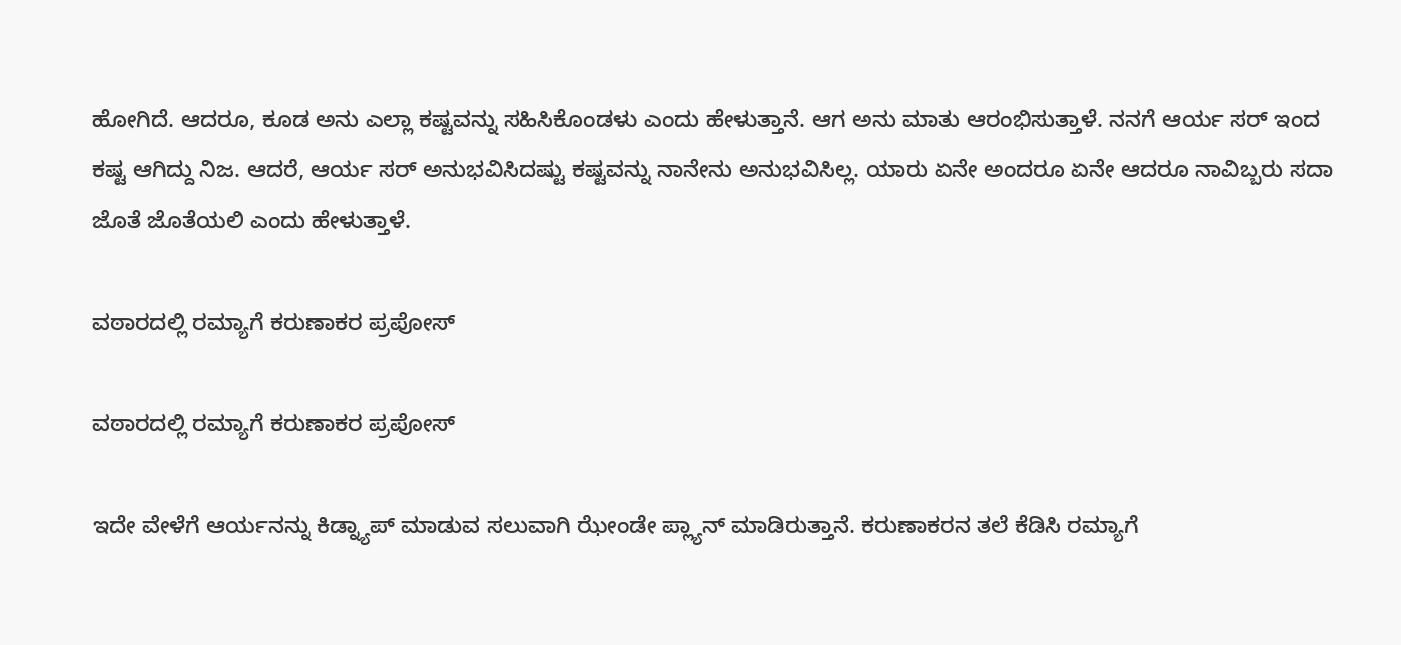ಹೋಗಿದೆ. ಆದರೂ, ಕೂಡ ಅನು ಎಲ್ಲಾ ಕಷ್ಟವನ್ನು ಸಹಿಸಿಕೊಂಡಳು ಎಂದು ಹೇಳುತ್ತಾನೆ. ಆಗ ಅನು ಮಾತು ಆರಂಭಿಸುತ್ತಾಳೆ. ನನಗೆ ಆರ್ಯ ಸರ್ ಇಂದ ಕಷ್ಟ ಆಗಿದ್ದು ನಿಜ. ಆದರೆ, ಆರ್ಯ ಸರ್ ಅನುಭವಿಸಿದಷ್ಟು ಕಷ್ಟವನ್ನು ನಾನೇನು ಅನುಭವಿಸಿಲ್ಲ. ಯಾರು ಏನೇ ಅಂದರೂ ಏನೇ ಆದರೂ ನಾವಿಬ್ಬರು ಸದಾ ಜೊತೆ ಜೊತೆಯಲಿ ಎಂದು ಹೇಳುತ್ತಾಳೆ.

ವಠಾರದಲ್ಲಿ ರಮ್ಯಾಗೆ ಕರುಣಾಕರ ಪ್ರಪೋಸ್

ವಠಾರದಲ್ಲಿ ರಮ್ಯಾಗೆ ಕರುಣಾಕರ ಪ್ರಪೋಸ್

ಇದೇ ವೇಳೆಗೆ ಆರ್ಯನನ್ನು ಕಿಡ್ನ್ಯಾಪ್ ಮಾಡುವ ಸಲುವಾಗಿ ಝೇಂಡೇ ಪ್ಲ್ಯಾನ್ ಮಾಡಿರುತ್ತಾನೆ. ಕರುಣಾಕರನ ತಲೆ ಕೆಡಿಸಿ ರಮ್ಯಾಗೆ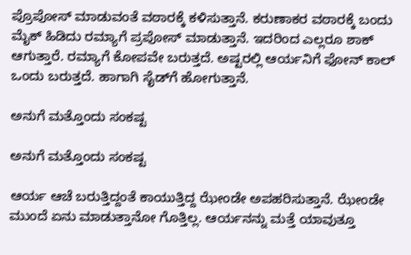ಪ್ರೊಪೋಸ್ ಮಾಡುವಂತೆ ವಠಾರಕ್ಕೆ ಕಳಿಸುತ್ತಾನೆ. ಕರುಣಾಕರ ವಠಾರಕ್ಕೆ ಬಂದು ಮೈಕ್ ಹಿಡಿದು ರಮ್ಯಾಗೆ ಪ್ರಪೋಸ್ ಮಾಡುತ್ತಾನೆ. ಇದರಿಂದ ಎಲ್ಲರೂ ಶಾಕ್ ಆಗುತ್ತಾರೆ. ರಮ್ಯಾಗೆ ಕೋಪವೇ ಬರುತ್ತದೆ. ಅಷ್ಟರಲ್ಲಿ ಆರ್ಯನಿಗೆ ಫೋನ್ ಕಾಲ್ ಒಂದು ಬರುತ್ತದೆ. ಹಾಗಾಗಿ ಸೈಡ್‌ಗೆ ಹೋಗುತ್ತಾನೆ.

ಅನುಗೆ ಮತ್ತೊಂದು ಸಂಕಷ್ಟ

ಅನುಗೆ ಮತ್ತೊಂದು ಸಂಕಷ್ಟ

ಆರ್ಯ ಆಚೆ ಬರುತ್ತಿದ್ದಂತೆ ಕಾಯುತ್ತಿದ್ದ ಝೇಂಡೇ ಅಪಹರಿಸುತ್ತಾನೆ. ಝೇಂಡೇ ಮುಂದೆ ಏನು ಮಾಡುತ್ತಾನೋ ಗೊತ್ತಿಲ್ಲ. ಆರ್ಯನನ್ನು ಮತ್ತೆ ಯಾವುತ್ತೂ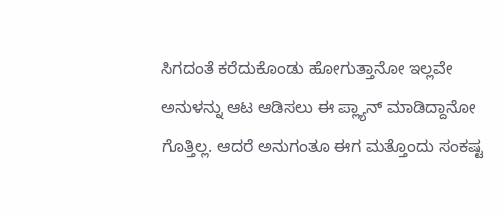ಸಿಗದಂತೆ ಕರೆದುಕೊಂಡು ಹೋಗುತ್ತಾನೋ ಇಲ್ಲವೇ ಅನುಳನ್ನು ಆಟ ಆಡಿಸಲು ಈ ಪ್ಲ್ಯಾನ್ ಮಾಡಿದ್ದಾನೋ ಗೊತ್ತಿಲ್ಲ. ಆದರೆ ಅನುಗಂತೂ ಈಗ ಮತ್ತೊಂದು ಸಂಕಷ್ಟ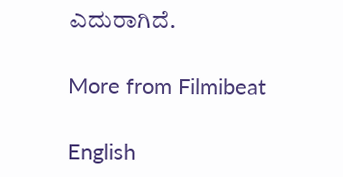ಎದುರಾಗಿದೆ.

More from Filmibeat

English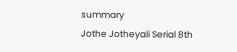summary
Jothe Jotheyali Serial 8th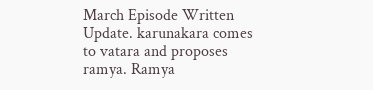March Episode Written Update. karunakara comes to vatara and proposes ramya. Ramya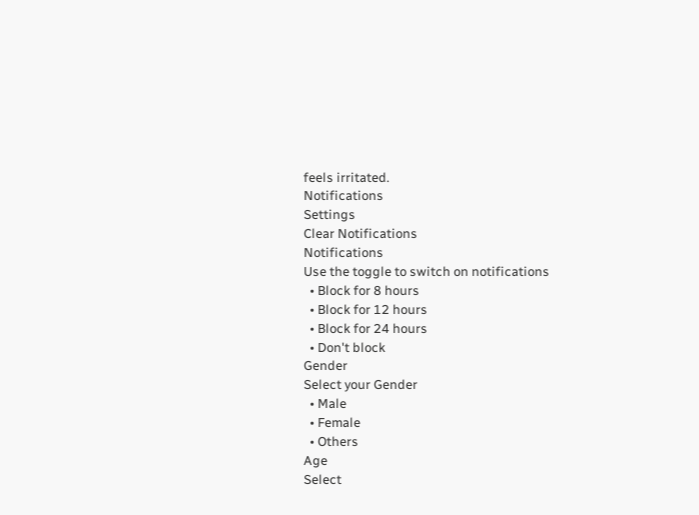feels irritated.
Notifications
Settings
Clear Notifications
Notifications
Use the toggle to switch on notifications
  • Block for 8 hours
  • Block for 12 hours
  • Block for 24 hours
  • Don't block
Gender
Select your Gender
  • Male
  • Female
  • Others
Age
Select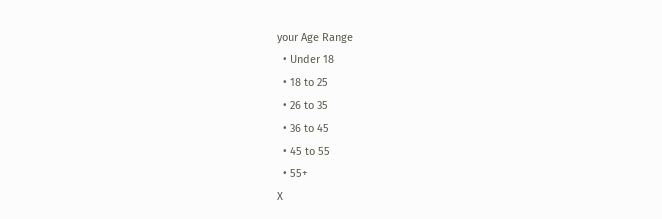your Age Range
  • Under 18
  • 18 to 25
  • 26 to 35
  • 36 to 45
  • 45 to 55
  • 55+
X